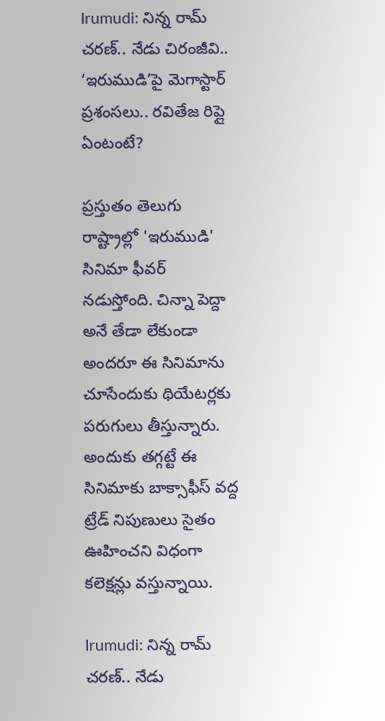Irumudi: నిన్న రామ్ చరణ్.. నేడు చిరంజీవి.. ‘ఇరుముడి’పై మెగాస్టార్ ప్రశంసలు.. రవితేజ రిప్లై ఏంటంటే?

ప్రస్తుతం తెలుగు రాష్ట్రాల్లో 'ఇరుముడి' సినిమా ఫీవర్ నడుస్తోంది. చిన్నా పెద్దా అనే తేడా లేకుండా అందరూ ఈ సినిమాను చూసేందుకు థియేటర్లకు పరుగులు తీస్తున్నారు. అందుకు తగ్గట్టే ఈ సినిమాకు బాక్సాఫీస్ వద్ద ట్రేడ్ నిపుణులు సైతం ఊహించని విధంగా కలెక్షన్లు వస్తున్నాయి.

Irumudi: నిన్న రామ్ చరణ్.. నేడు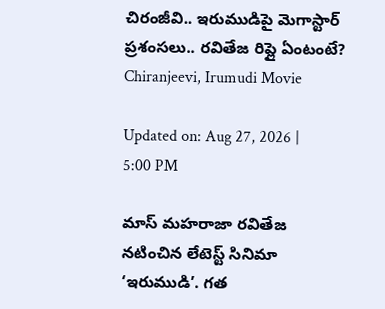చిరంజీవి.. ఇరుముడిపై మెగాస్టార్ ప్రశంసలు.. రవితేజ రిప్లై ఏంటంటే?
Chiranjeevi, Irumudi Movie

Updated on: Aug 27, 2026 | 5:00 PM

మాస్ మహరాజా రవితేజ నటించిన లేటెస్ట్ సినిమా ‘ఇరుముడి’. గత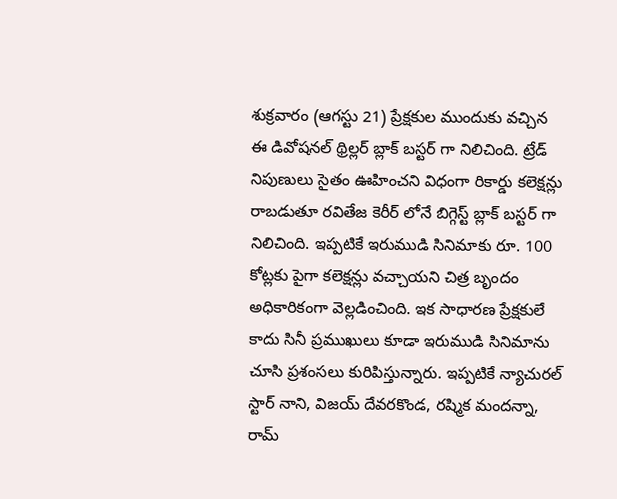శుక్రవారం (ఆగస్టు 21) ప్రేక్షకుల ముందుకు వచ్చిన ఈ డివోషనల్ థ్రిల్లర్ బ్లాక్ బస్టర్ గా నిలిచింది. ట్రేడ్ నిపుణులు సైతం ఊహించని విధంగా రికార్డు కలెక్షన్లు రాబడుతూ రవితేజ కెరీర్ లోనే బిగ్గెస్ట్ బ్లాక్ బస్టర్ గా నిలిచింది. ఇప్పటికే ఇరుముడి సినిమాకు రూ. 100 కోట్లకు పైగా కలెక్షన్లు వచ్చాయని చిత్ర బృందం అధికారికంగా వెల్లడించింది. ఇక సాధారణ ప్రేక్షకులే కాదు సినీ ప్రముఖులు కూడా ఇరుముడి సినిమాను చూసి ప్రశంసలు కురిపిస్తున్నారు. ఇప్పటికే న్యాచురల్ స్టార్ నాని, విజయ్ దేవరకొండ, రష్మిక మందన్నా, రామ్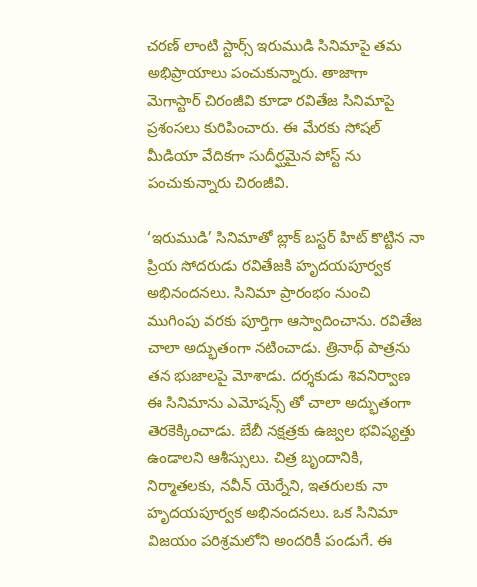చరణ్ లాంటి స్టార్స్ ఇరుముడి సినిమాపై తమ అభిప్రాయాలు పంచుకున్నారు. తాజాగా మెగాస్టార్ చిరంజీవి కూడా రవితేజ సినిమాపై ప్రశంసలు కురిపించారు. ఈ మేరకు సోషల్ మీడియా వేదికగా సుదీర్ఘమైన పోస్ట్ ను పంచుకున్నారు చిరంజీవి.

‘ఇరుముడి’ సినిమాతో బ్లాక్‌ బస్టర్‌ హిట్‌ కొట్టిన నా ప్రియ సోదరుడు రవితేజకి హృదయపూర్వక అభినందనలు. సినిమా ప్రారంభం నుంచి ముగింపు వరకు పూర్తిగా ఆస్వాదించాను. రవితేజ చాలా అద్భుతంగా నటించాడు. త్రినాథ్‌ పాత్రను తన భుజాలపై మోశాడు. దర్శకుడు శివనిర్వాణ ఈ సినిమాను ఎమోషన్స్ తో చాలా అద్భుతంగా తెరకెక్కించాడు. బేబీ నక్షత్రకు ఉజ్వల భవిష్యత్తు ఉండాలని ఆశీస్సులు. చిత్ర బృందానికి, నిర్మాతలకు, నవీన్ యెర్నేని, ఇతరులకు నా హృదయపూర్వక అభినందనలు. ఒక సినిమా విజయం పరిశ్రమలోని అందరికీ పండుగే. ఈ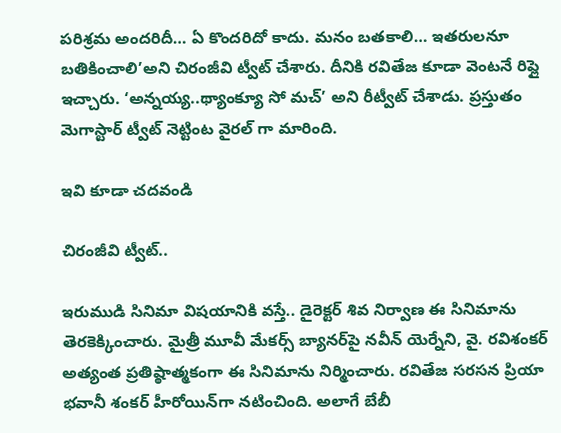పరిశ్రమ అందరిదీ… ఏ కొందరిదో కాదు. మనం బతకాలి… ఇతరులనూ బతికించాలి’అని చిరంజీవి ట్వీట్ చేశారు. దీనికి రవితేజ కూడా వెంటనే రిప్లై ఇచ్చారు. ‘అన్నయ్య..థ్యాంక్యూ సో మచ్‌’ అని రీట్వీట్‌ చేశాడు. ప్రస్తుతం మెగాస్టార్ ట్వీట్ నెట్టింట వైరల్ గా మారింది.

ఇవి కూడా చదవండి

చిరంజీవి ట్వీట్..

ఇరుముడి సినిమా విషయానికి వస్తే.. డైరెక్టర్ శివ నిర్వాణ ఈ సినిమాను తెరకెక్కించారు. మైత్రీ మూవీ మేకర్స్ బ్యానర్‌పై నవీన్ యెర్నేని, వై. రవిశంకర్ అత్యంత ప్రతిష్ఠాత్మకంగా ఈ సినిమాను నిర్మించారు. రవితేజ సరసన ప్రియా భవానీ శంకర్ హీరోయిన్‌గా నటించింది. అలాగే బేబీ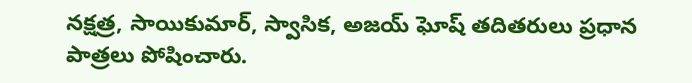నక్షత్ర, సాయికుమార్, స్వాసిక, అజయ్ ఘోష్ తదితరులు ప్రధాన పాత్రలు పోషించారు.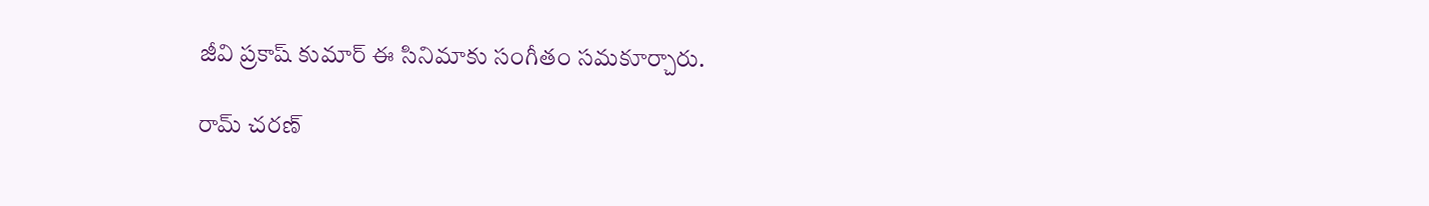జీవి ప్రకాష్ కుమార్ ఈ సినిమాకు సంగీతం సమకూర్చారు.

రామ్ చరణ్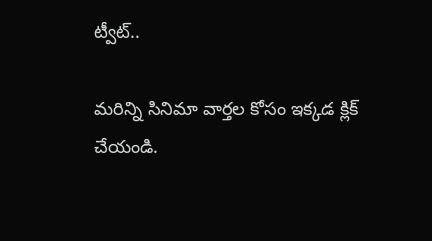ట్వీట్..

మరిన్ని సినిమా వార్తల కోసం ఇక్కడ క్లిక్ చేయండి.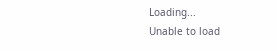Loading...
Unable to load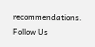recommendations.
Follow Us